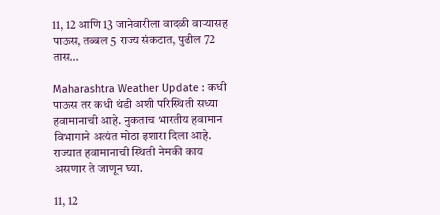11, 12 आणि 13 जानेवारीला वादळी वाऱ्यासह पाऊस, तब्बल 5 राज्य संकटात, पुढील 72 तास…

Maharashtra Weather Update : कधी पाऊस तर कधी थंडी अशी परिस्थिती सध्या हवामानाची आहे. नुकताच भारतीय हवामान विभागाने अत्यंत मोठा इशारा दिला आहे. राज्यात हवामानाची स्थिती नेमकी काय असणार ते जाणून घ्या.

11, 12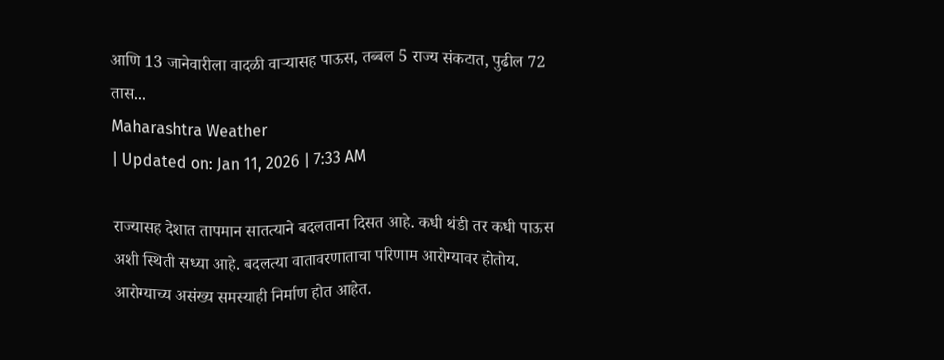आणि 13 जानेवारीला वादळी वाऱ्यासह पाऊस, तब्बल 5 राज्य संकटात, पुढील 72 तास...
Maharashtra Weather
| Updated on: Jan 11, 2026 | 7:33 AM

राज्यासह देशात तापमान सातत्याने बदलताना दिसत आहे. कधी थंडी तर कधी पाऊस अशी स्थिती सध्या आहे. बदलत्या वातावरणाताचा परिणाम आरोग्यावर होतोय. आरोग्याच्य असंख्य समस्याही निर्माण होत आहेत.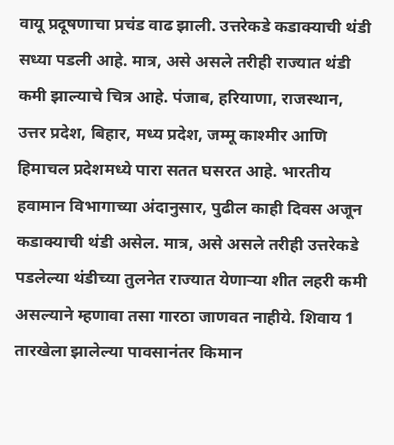वायू प्रदूषणाचा प्रचंड वाढ झाली. उत्तरेकडे कडाक्याची थंडी सध्या पडली आहे. मात्र, असे असले तरीही राज्यात थंडी कमी झाल्याचे चित्र आहे. पंजाब, हरियाणा, राजस्थान, उत्तर प्रदेश, बिहार, मध्य प्रदेश, जम्मू काश्मीर आणि हिमाचल प्रदेशमध्ये पारा सतत घसरत आहे. भारतीय हवामान विभागाच्या अंदानुसार, पुढील काही दिवस अजून कडाक्याची थंडी असेल. मात्र, असे असले तरीही उत्तरेकडे पडलेल्या थंडीच्या तुलनेत राज्यात येणाऱ्या शीत लहरी कमी असल्याने म्हणावा तसा गारठा जाणवत नाहीये. शिवाय 1 तारखेला झालेल्या पावसानंतर किमान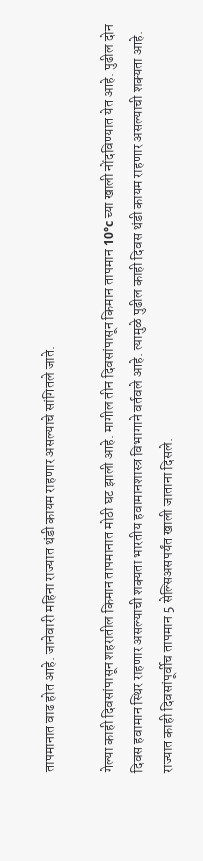तापमानात वाढ होत आहे. जानेवारी महिना राज्यात थंडी कायम राहणार असल्याचे सांगितले जाते.

गेल्या काही दिवसांपासून शहरातील किमान तापमानात मोठी घट झाली आहे. मागील तीन दिवसांपासून किमान तापमान 10°c च्या खाली नोंदविण्यात येत आहे. पुढील दोन दिवस हवामान स्थिर राहणार असल्याची शक्यता भारतीय हवामानशास्त्र विभागाने वर्तवले आहे. त्यामुळे पुढील काही दिवस थंडी कायम राहणार असल्याची शक्यता आहे. राज्यात काही दिवसांपूर्वीच तापमान 5 सेल्सिअसपर्यंत खाली जाताना दिसले.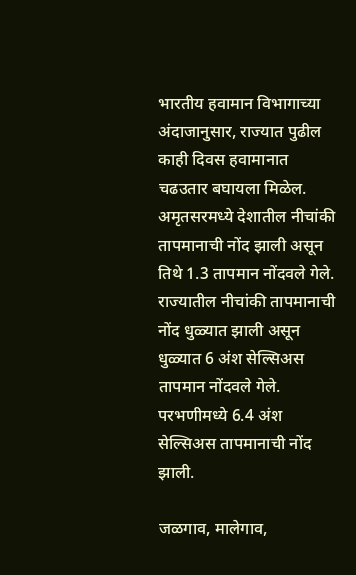भारतीय हवामान विभागाच्या अंदाजानुसार, राज्यात पुढील काही दिवस हवामानात चढउतार बघायला मिळेल. अमृतसरमध्ये देशातील नीचांकी तापमानाची नोंद झाली असून तिथे 1.3 तापमान नोंदवले गेले. राज्यातील नीचांकी तापमानाची नोंद धुळ्यात झाली असून धुळ्यात 6 अंश सेल्सिअस तापमान नोंदवले गेले. परभणीमध्ये 6.4 अंश सेल्सिअस तापमानाची नोंद झाली.

जळगाव, मालेगाव,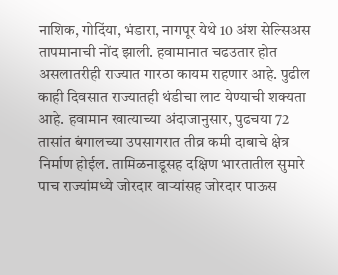नाशिक, गोदिंया, भंडारा, नागपूर येथे 10 अंश सेल्सिअस तापमानाची नोंद झाली. हवामानात चढउतार होत असलातरीही राज्यात गारठा कायम राहणार आहे. पुढील काही दिवसात राज्यातही थंडीचा लाट येण्याची शक्यता आहे. हवामान खात्याच्या अंदाजानुसार, पुढचया 72 तासांत बंगालच्या उपसागरात तीव्र कमी दाबाचे क्षेत्र निर्माण होईल. तामिळनाडूसह दक्षिण भारतातील सुमारे पाच राज्यांमध्ये जोरदार वाऱ्यांसह जोरदार पाऊस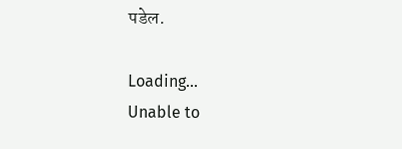पडेल.

Loading...
Unable to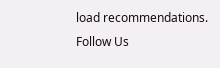load recommendations.
Follow Us